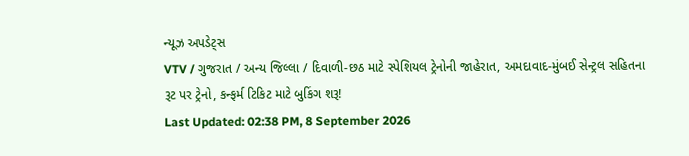ન્યૂઝ અપડેટ્સ
VTV / ગુજરાત / અન્ય જિલ્લા / દિવાળી-છઠ માટે સ્પેશિયલ ટ્રેનોની જાહેરાત, અમદાવાદ-મુંબઈ સેન્ટ્રલ સહિતના રૂટ પર ટ્રેનો, કન્ફર્મ ટિકિટ માટે બુકિંગ શરૂ!
Last Updated: 02:38 PM, 8 September 2026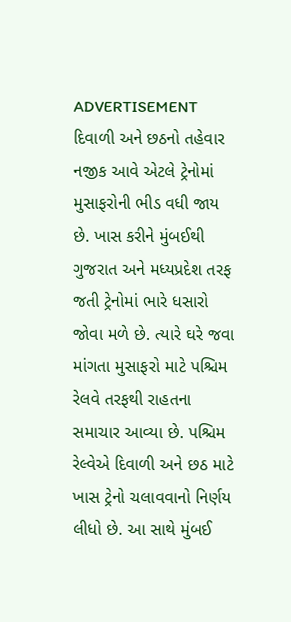ADVERTISEMENT
દિવાળી અને છઠનો તહેવાર નજીક આવે એટલે ટ્રેનોમાં મુસાફરોની ભીડ વધી જાય છે. ખાસ કરીને મુંબઈથી ગુજરાત અને મધ્યપ્રદેશ તરફ જતી ટ્રેનોમાં ભારે ધસારો જોવા મળે છે. ત્યારે ઘરે જવા માંગતા મુસાફરો માટે પશ્ચિમ રેલવે તરફથી રાહતના સમાચાર આવ્યા છે. પશ્ચિમ રેલ્વેએ દિવાળી અને છઠ માટે ખાસ ટ્રેનો ચલાવવાનો નિર્ણય લીધો છે. આ સાથે મુંબઈ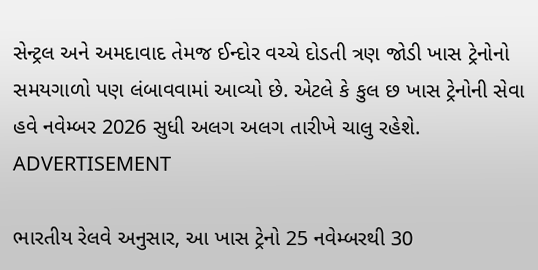સેન્ટ્રલ અને અમદાવાદ તેમજ ઈન્દોર વચ્ચે દોડતી ત્રણ જોડી ખાસ ટ્રેનોનો સમયગાળો પણ લંબાવવામાં આવ્યો છે. એટલે કે કુલ છ ખાસ ટ્રેનોની સેવા હવે નવેમ્બર 2026 સુધી અલગ અલગ તારીખે ચાલુ રહેશે.
ADVERTISEMENT

ભારતીય રેલવે અનુસાર, આ ખાસ ટ્રેનો 25 નવેમ્બરથી 30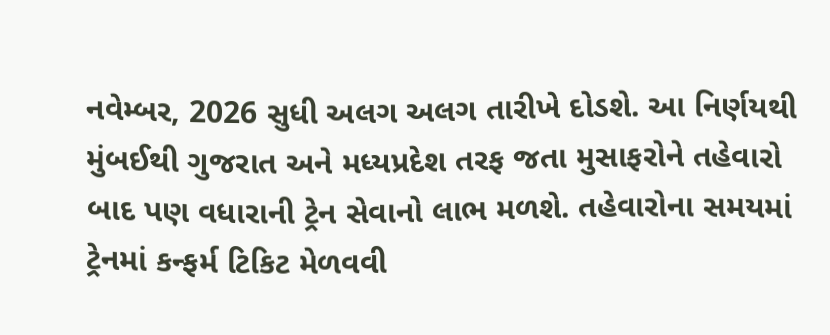નવેમ્બર, 2026 સુધી અલગ અલગ તારીખે દોડશે. આ નિર્ણયથી મુંબઈથી ગુજરાત અને મધ્યપ્રદેશ તરફ જતા મુસાફરોને તહેવારો બાદ પણ વધારાની ટ્રેન સેવાનો લાભ મળશે. તહેવારોના સમયમાં ટ્રેનમાં કન્ફર્મ ટિકિટ મેળવવી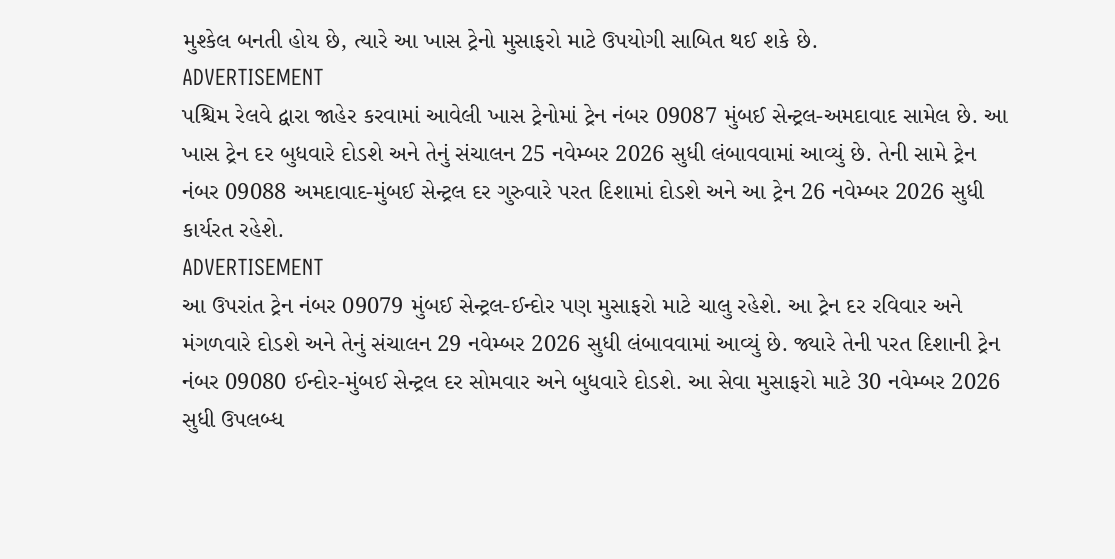મુશ્કેલ બનતી હોય છે, ત્યારે આ ખાસ ટ્રેનો મુસાફરો માટે ઉપયોગી સાબિત થઈ શકે છે.
ADVERTISEMENT
પશ્ચિમ રેલવે દ્વારા જાહેર કરવામાં આવેલી ખાસ ટ્રેનોમાં ટ્રેન નંબર 09087 મુંબઈ સેન્ટ્રલ-અમદાવાદ સામેલ છે. આ ખાસ ટ્રેન દર બુધવારે દોડશે અને તેનું સંચાલન 25 નવેમ્બર 2026 સુધી લંબાવવામાં આવ્યું છે. તેની સામે ટ્રેન નંબર 09088 અમદાવાદ-મુંબઈ સેન્ટ્રલ દર ગુરુવારે પરત દિશામાં દોડશે અને આ ટ્રેન 26 નવેમ્બર 2026 સુધી કાર્યરત રહેશે.
ADVERTISEMENT
આ ઉપરાંત ટ્રેન નંબર 09079 મુંબઈ સેન્ટ્રલ-ઈન્દોર પણ મુસાફરો માટે ચાલુ રહેશે. આ ટ્રેન દર રવિવાર અને મંગળવારે દોડશે અને તેનું સંચાલન 29 નવેમ્બર 2026 સુધી લંબાવવામાં આવ્યું છે. જ્યારે તેની પરત દિશાની ટ્રેન નંબર 09080 ઈન્દોર-મુંબઈ સેન્ટ્રલ દર સોમવાર અને બુધવારે દોડશે. આ સેવા મુસાફરો માટે 30 નવેમ્બર 2026 સુધી ઉપલબ્ધ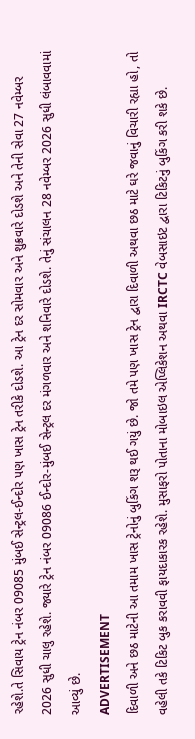રહેશે.તે સિવાય ટ્રેન નંબર 09085 મુંબઈ સેન્ટ્રલ-ઈન્દોર પણ ખાસ ટ્રેન તરીકે દોડશે. આ ટ્રેન દર સોમવાર અને શુક્રવારે દોડશે અને તેની સેવા 27 નવેમ્બર 2026 સુધી ચાલુ રહેશે. જ્યારે ટ્રેન નંબર 09086 ઈન્દોર-મુંબઈ સેન્ટ્રલ દર મંગળવાર અને શનિવારે દોડશે. તેનું સંચાલન 28 નવેમ્બર 2026 સુધી લંબાવવામાં આવ્યું છે.
ADVERTISEMENT
દિવાળી અને છઠ માટેની આ તમામ ખાસ ટ્રેનોનું બુકિંગ શરૂ થઈ ગયું છે. જો તમે પણ ખાસ ટ્રેન દ્વારા દિવાળી અથવા છઠ માટે ઘરે જવાનું વિચારી રહ્યા હો, તો વહેલી તકે ટિકિટ બુક કરાવવી ફાયદાકારક રહેશે. મુસાફરો પોતાના મોબાઇલ એપ્લિકેશન અથવા IRCTC વેબસાઇટ દ્વારા ટિકિટનું બુકિંગ કરી શકે છે.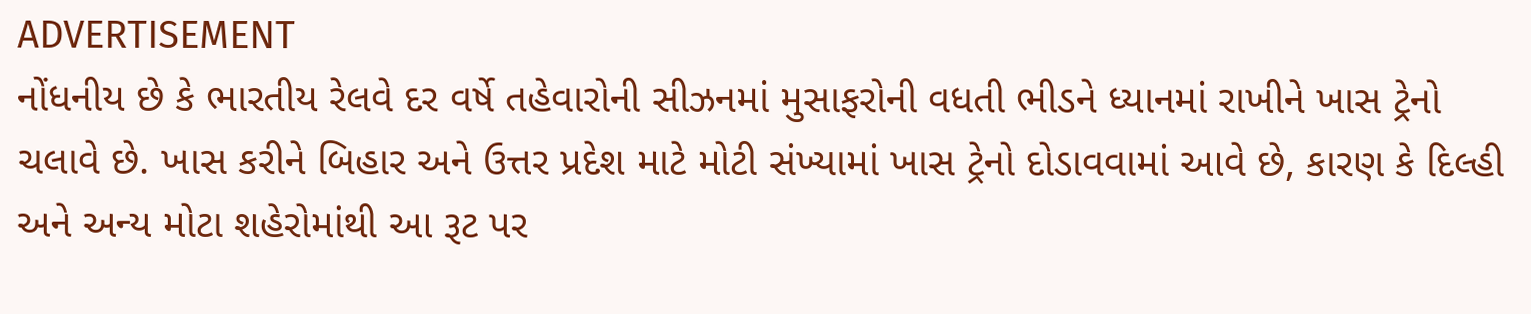ADVERTISEMENT
નોંધનીય છે કે ભારતીય રેલવે દર વર્ષે તહેવારોની સીઝનમાં મુસાફરોની વધતી ભીડને ધ્યાનમાં રાખીને ખાસ ટ્રેનો ચલાવે છે. ખાસ કરીને બિહાર અને ઉત્તર પ્રદેશ માટે મોટી સંખ્યામાં ખાસ ટ્રેનો દોડાવવામાં આવે છે, કારણ કે દિલ્હી અને અન્ય મોટા શહેરોમાંથી આ રૂટ પર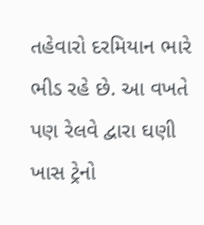તહેવારો દરમિયાન ભારે ભીડ રહે છે. આ વખતે પણ રેલવે દ્વારા ઘણી ખાસ ટ્રેનો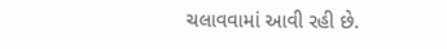ચલાવવામાં આવી રહી છે.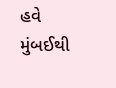હવે મુંબઈથી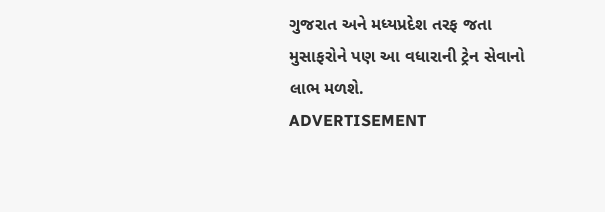ગુજરાત અને મધ્યપ્રદેશ તરફ જતા મુસાફરોને પણ આ વધારાની ટ્રેન સેવાનો લાભ મળશે.
ADVERTISEMENT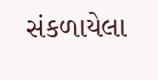સંકળાયેલા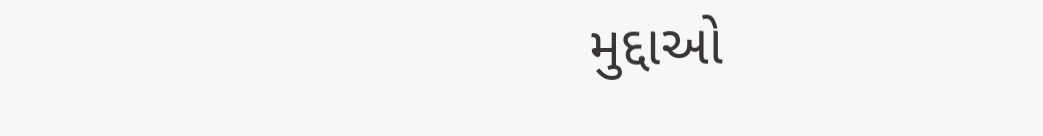મુદ્દાઓ